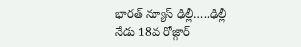భారత్ న్యూస్ ఢిల్లీ…..ఢిల్లీ
నేడు 18వ రోజ్గార్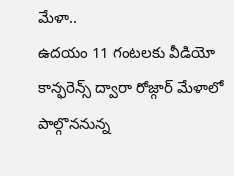మేళా..
ఉదయం 11 గంటలకు వీడియో కాన్ఫరెన్స్ ద్వారా రోజ్గార్ మేళాలో పాల్గొననున్న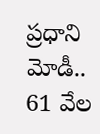ప్రధాని మోడీ..
61 వేల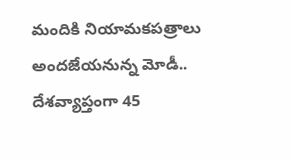మందికి నియామకపత్రాలు అందజేయనున్న మోడీ..
దేశవ్యాప్తంగా 45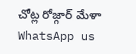చోట్ల రోజ్గార్ మేళా
WhatsApp us